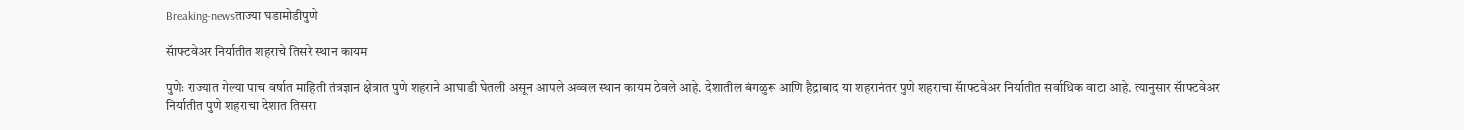Breaking-newsताज्या घडामोडीपुणे

सॅाफ्टवेअर निर्यातीत शहराचे तिसरे स्थान कायम

पुणेः राज्यात गेल्या पाच वर्षात माहिती तंत्रज्ञान क्षेत्रात पुणे शहराने आघाडी घेतली असून आपले अव्वल स्थान कायम ठेवले आहे. देशातील बंगळुरू आणि हैद्राबाद या शहरानंतर पुणे शहराचा सॅाफ्टवेअर निर्यातीत सर्वाधिक वाटा आहे. त्यानुसार सॅाफ्टवेअर निर्यातीत पुणे शहराचा देशात तिसरा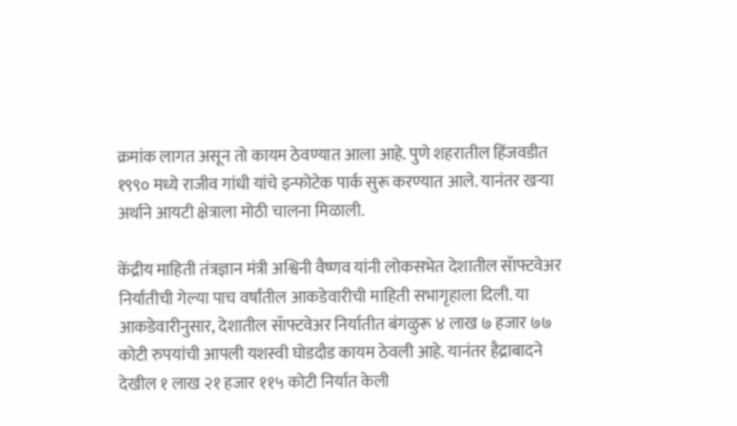क्रमांक लागत असून तो कायम ठेवण्यात आला आहे. पुणे शहरातील हिंजवडीत १९९० मध्ये राजीव गांधी यांचे इन्फोटेक पार्क सुरू करण्यात आले. यानंतर खऱ्या अर्थाने आयटी क्षेत्राला मोठी चालना मिळाली.

केंद्रीय माहिती तंत्रज्ञान मंत्री अश्विनी वैष्णव यांनी लोकसभेत देशातील सॅाफ्टवेअर निर्यातीची गेल्या पाच वर्षांतील आकडेवारीची माहिती सभागृहाला दिली. या आकडेवारीनुसार, देशातील सॅाफ्टवेअर निर्यातीत बंगळुरू ४ लाख ७ हजार ७७ कोटी रुपयांची आपली यशस्वी घोडदौड कायम ठेवली आहे. यानंतर हैद्राबादने देखील १ लाख २१ हजार ११५ कोटी निर्यात केली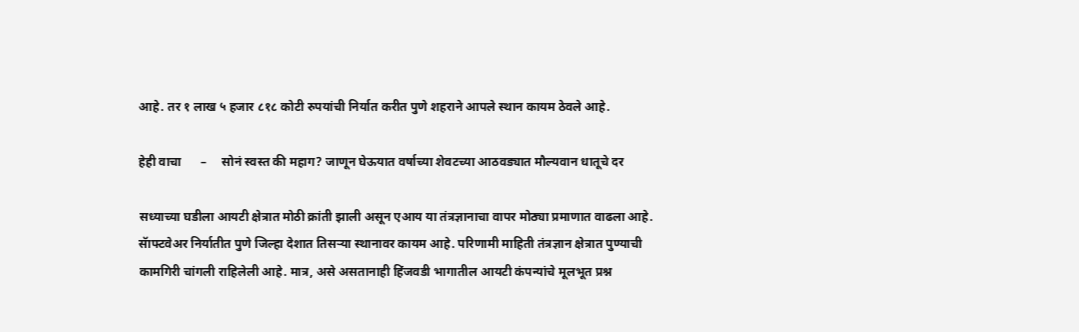आहे. तर १ लाख ५ हजार ८१८ कोटी रुपयांची निर्यात करीत पुणे शहराने आपले स्थान कायम ठेवले आहे.

हेही वाचा      –     सोनं स्वस्त की महाग? जाणून घेऊयात वर्षाच्या शेवटच्या आठवड्यात मौल्यवान धातूचे दर

सध्याच्या घडीला आयटी क्षेत्रात मोठी क्रांती झाली असून एआय या तंत्रज्ञानाचा वापर मोठ्या प्रमाणात वाढला आहे. सॅाफ्टवेअर निर्यातीत पुणे जिल्हा देशात तिसऱ्या स्थानावर कायम आहे. परिणामी माहिती तंत्रज्ञान क्षेत्रात पुण्याची कामगिरी चांगली राहिलेली आहे. मात्र, असे असतानाही हिंजवडी भागातील आयटी कंपन्यांचे मूलभूत प्रश्न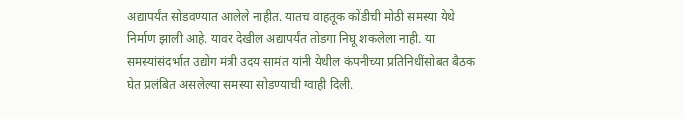अद्यापर्यंत सोडवण्यात आलेले नाहीत. यातच वाहतूक कोंडीची मोठी समस्या येथे निर्माण झाली आहे. यावर देखील अद्यापर्यंत तोडगा निघू शकलेला नाही. या समस्यांसंदर्भात उद्योग मंत्री उदय सामंत यांनी येथील कंपनीच्या प्रतिनिधींसोबत बैठक घेत प्रलंबित असलेल्या समस्या सोडण्याची ग्वाही दिली.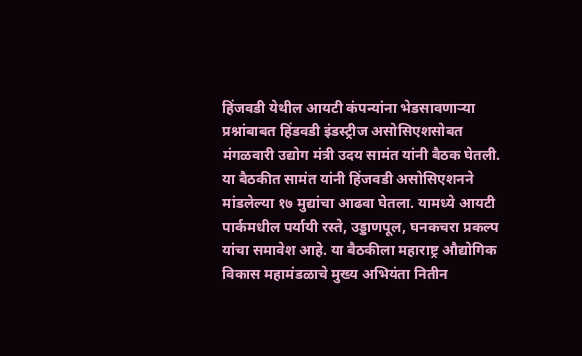हिंजवडी येथील आयटी कंपन्यांना भेडसावणाऱ्या प्रश्नांबाबत हिंडवडी इंडस्ट्रीज असोसिएशसोबत मंगळवारी उद्योग मंत्री उदय सामंत यांनी बैठक घेतली. या बैठकीत सामंत यांनी हिंजवडी असोसिएशनने मांडलेल्या १७ मुद्यांचा आढवा घेतला. यामध्ये आयटी पार्कमधील पर्यायी रस्ते, उड्डाणपूल, घनकचरा प्रकल्प यांचा समावेश आहे. या बैठकीला महाराष्ट्र औद्योगिक विकास महामंडळाचे मुख्य अभियंता नितीन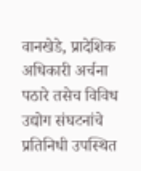वानखेडे, प्रादेशिक अधिकारी अर्चना पठारे तसेच विविध उद्योग संघटनांचे प्रतिनिधी उपस्थित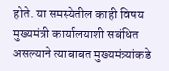होते. या समस्येतील काही विषय मुख्यमंत्री कार्यालयाशी सबंधित असल्याने त्याबाबत मुख्यमंत्र्यांकडे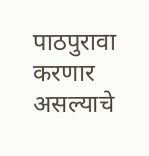पाठपुरावा करणार असल्याचे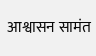आश्वासन सामंत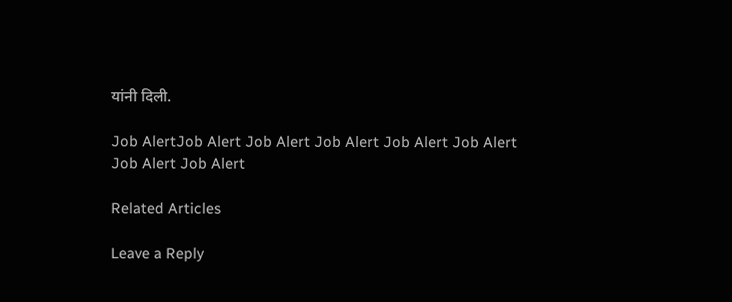यांनी दिली.

Job AlertJob Alert Job Alert Job Alert Job Alert Job Alert Job Alert Job Alert

Related Articles

Leave a Reply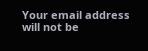Your email address will not be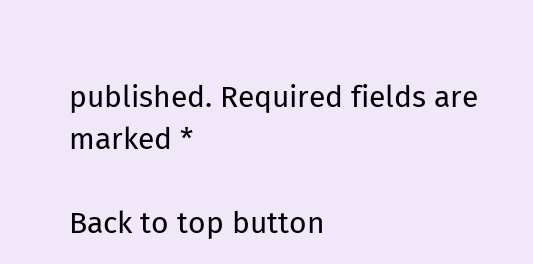published. Required fields are marked *

Back to top button